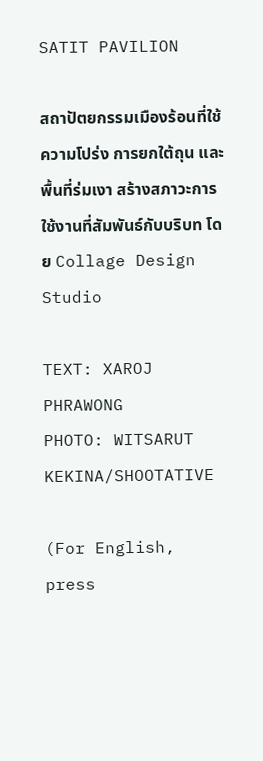SATIT PAVILION

สถาปัตยกรรมเมืองร้อนที่ใช้ความโปร่ง การยกใต้ถุน และพื้นที่ร่มเงา สร้างสภาวะการใช้งานที่สัมพันธ์กับบริบท โดย Collage Design Studio

TEXT: XAROJ PHRAWONG
PHOTO: WITSARUT KEKINA/SHOOTATIVE

(For English, press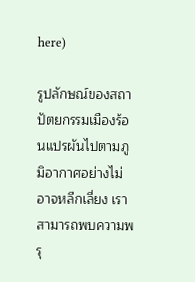here)

รูปลักษณ์ของสถาปัตยกรรมเมืองร้อนแปรผันไปตามภูมิอากาศอย่างไม่อาจหลีกเลี่ยง เราสามารถพบความพรุ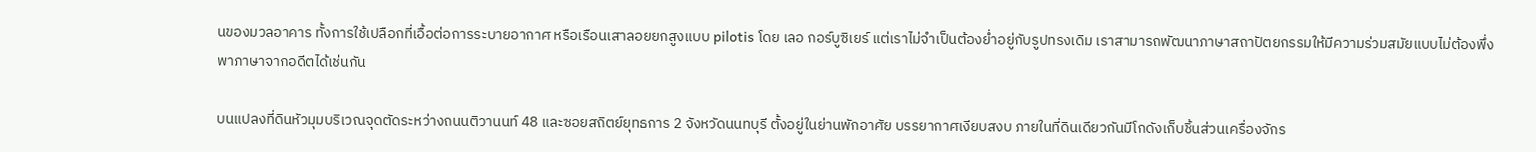นของมวลอาคาร ทั้งการใช้เปลือกที่เอื้อต่อการระบายอากาศ หรือเรือนเสาลอยยกสูงแบบ pilotis โดย เลอ กอร์บูซิเยร์ แต่เราไม่จำเป็นต้องย่ำอยู่กับรูปทรงเดิม เราสามารถพัฒนาภาษาสถาปัตยกรรมให้มีความร่วมสมัยแบบไม่ต้องพึ่งพาภาษาจากอดีตได้เช่นกัน

บนแปลงที่ดินหัวมุมบริเวณจุดตัดระหว่างถนนติวานนท์ 48 และซอยสถิตย์ยุทธการ 2 จังหวัดนนทบุรี ตั้งอยู่ในย่านพักอาศัย บรรยากาศเงียบสงบ ภายในที่ดินเดียวกันมีโกดังเก็บชิ้นส่วนเครื่องจักร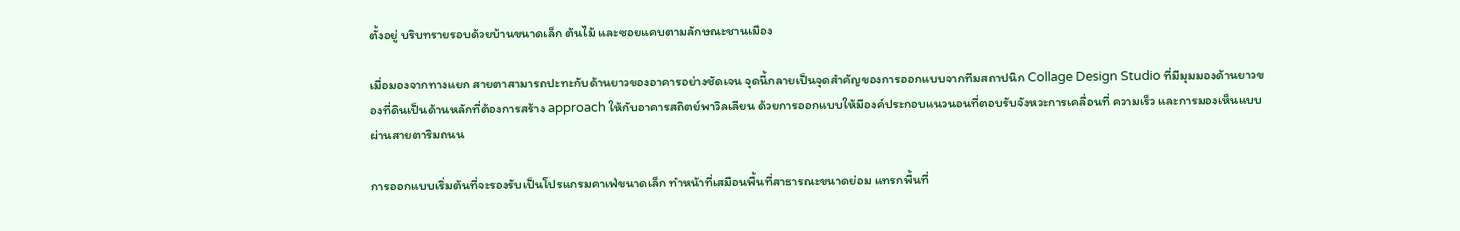ตั้งอยู่ บริบทรายรอบด้วยบ้านขนาดเล็ก ต้นไม้ และซอยแคบตามลักษณะชานเมือง

เมื่อมองจากทางแยก สายตาสามารถปะทะกับด้านยาวของอาคารอย่างชัดเจน จุดนี้กลายเป็นจุดสำคัญของการออกแบบจากทีมสถาปนิก Collage Design Studio ที่มีมุมมองด้านยาวของที่ดินเป็นด้านหลักที่ต้องการสร้าง approach ให้กับอาคารสถิตย์พาวิลเลียน ด้วยการออกแบบให้มีองค์ประกอบแนวนอนที่ตอบรับจังหวะการเคลื่อนที่ ความเร็ว และการมองเห็นแบบผ่านสายตาริมถนน

การออกแบบเริ่มต้นที่จะรองรับเป็นโปรแกรมคาเฟ่ขนาดเล็ก ทำหน้าที่เสมือนพื้นที่สาธารณะขนาดย่อม แทรกพื้นที่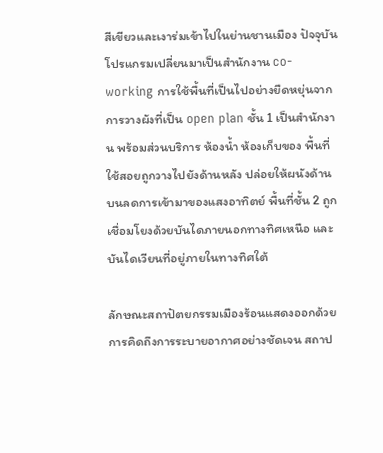สีเขียวและเงาร่มเข้าไปในย่านชานเมือง ปัจจุบันโปรแกรมเปลี่ยนมาเป็นสำนักงาน co-working การใช้พื้นที่เป็นไปอย่างยืดหยุ่นจากการวางผังที่เป็น open plan ชั้น 1 เป็นสำนักงาน พร้อมส่วนบริการ ห้องน้ำ ห้องเก็บของ พื้นที่ใช้สอยถูกวางไปยังด้านหลัง ปล่อยให้ผนังด้านบนลดการเข้ามาของแสงอาทิตย์ พื้นที่ชั้น 2 ถูกเชื่อมโยงด้วยบันไดภายนอกทางทิศเหนือ และบันไดเวียนที่อยู่ภายในทางทิศใต้

ลักษณะสถาปัตยกรรมเมืองร้อนแสดงออกด้วยการคิดถึงการระบายอากาศอย่างชัดเจน สถาป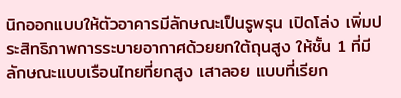นิกออกแบบให้ตัวอาคารมีลักษณะเป็นรูพรุน เปิดโล่ง เพิ่มประสิทธิภาพการระบายอากาศด้วยยกใต้ถุนสูง ให้ชั้น 1 ที่มีลักษณะแบบเรือนไทยที่ยกสูง เสาลอย แบบที่เรียก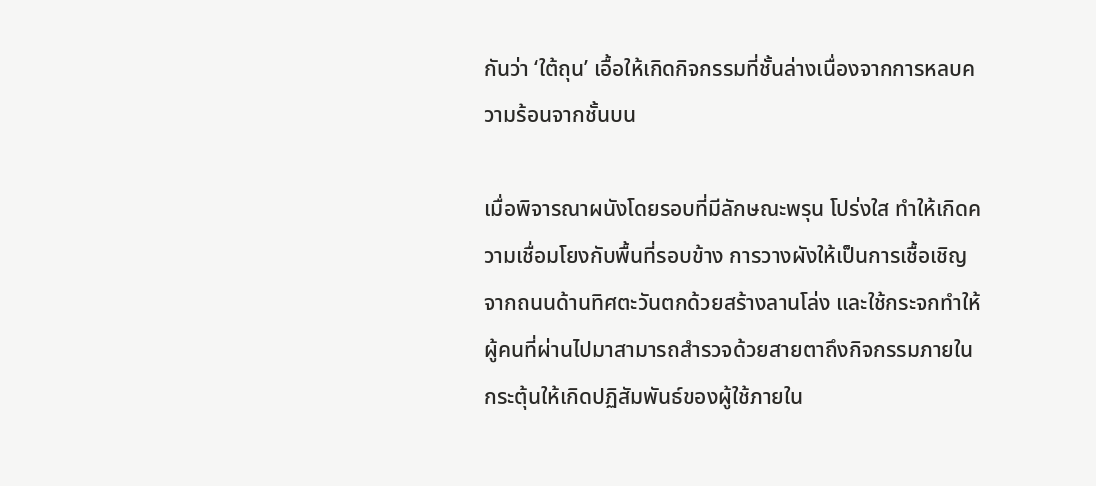กันว่า ‘ใต้ถุน’ เอื้อให้เกิดกิจกรรมที่ชั้นล่างเนื่องจากการหลบความร้อนจากชั้นบน

เมื่อพิจารณาผนังโดยรอบที่มีลักษณะพรุน โปร่งใส ทำให้เกิดความเชื่อมโยงกับพื้นที่รอบข้าง การวางผังให้เป็นการเชื้อเชิญจากถนนด้านทิศตะวันตกด้วยสร้างลานโล่ง และใช้กระจกทำให้ผู้คนที่ผ่านไปมาสามารถสำรวจด้วยสายตาถึงกิจกรรมภายใน กระตุ้นให้เกิดปฏิสัมพันธ์ของผู้ใช้ภายใน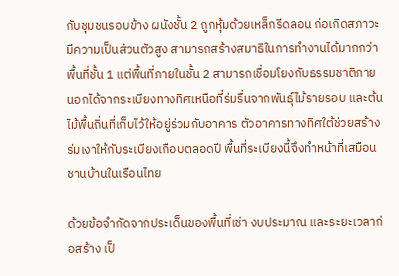กับชุมชนรอบข้าง ผนังชั้น 2 ถูกหุ้มด้วยเหล็กรีดลอน ก่อเกิดสภาวะมีความเป็นส่วนตัวสูง สามารถสร้างสมาธิในการทำงานได้มากกว่าพื้นที่ชั้น 1 แต่พื้นที่ภายในชั้น 2 สามารถเชื่อมโยงกับธรรมชาติภายนอกได้จากระเบียงทางทิศเหนือที่ร่มรื่นจากพันธุ์ไม้รายรอบ และต้นไม้พื้นถิ่นที่เก็บไว้ให้อยู่ร่วมกับอาคาร ตัวอาคารทางทิศใต้ช่วยสร้างร่มเงาให้กับระเบียงเกือบตลอดปี พื้นที่ระเบียงนี้จึงทำหน้าที่เสมือนชานบ้านในเรือนไทย

ด้วยข้อจำกัดจากประเด็นของพื้นที่เช่า งบประมาณ และระยะเวลาก่อสร้าง เป็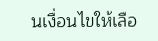นเงื่อนไขให้เลือ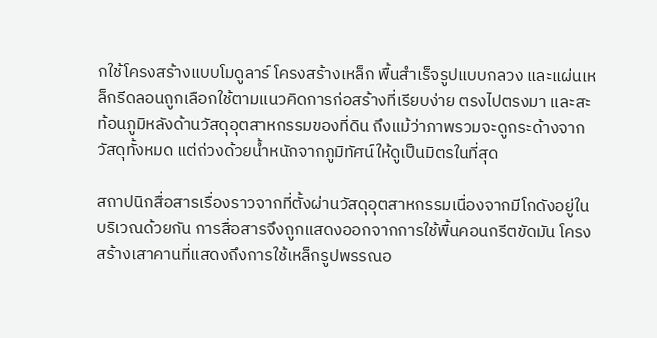กใช้โครงสร้างแบบโมดูลาร์ โครงสร้างเหล็ก พื้นสำเร็จรูปแบบกลวง และแผ่นเหล็กรีดลอนถูกเลือกใช้ตามแนวคิดการก่อสร้างที่เรียบง่าย ตรงไปตรงมา และสะท้อนภูมิหลังด้านวัสดุอุตสาหกรรมของที่ดิน ถึงแม้ว่าภาพรวมจะดูกระด้างจากวัสดุทั้งหมด แต่ถ่วงด้วยน้ำหนักจากภูมิทัศน์ให้ดูเป็นมิตรในที่สุด

สถาปนิกสื่อสารเรื่องราวจากที่ตั้งผ่านวัสดุอุตสาหกรรมเนื่องจากมีโกดังอยู่ในบริเวณด้วยกัน การสื่อสารจึงถูกแสดงออกจากการใช้พื้นคอนกรีตขัดมัน โครงสร้างเสาคานที่แสดงถึงการใช้เหล็กรูปพรรณอ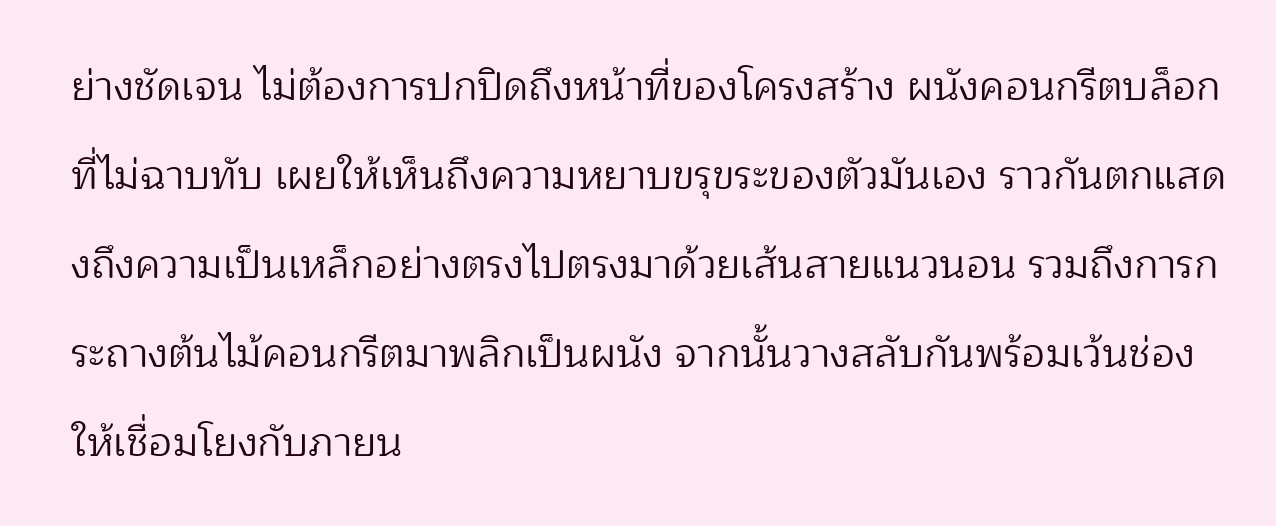ย่างชัดเจน ไม่ต้องการปกปิดถึงหน้าที่ของโครงสร้าง ผนังคอนกรีตบล็อกที่ไม่ฉาบทับ เผยให้เห็นถึงความหยาบขรุขระของตัวมันเอง ราวกันตกแสดงถึงความเป็นเหล็กอย่างตรงไปตรงมาด้วยเส้นสายแนวนอน รวมถึงการกระถางต้นไม้คอนกรีตมาพลิกเป็นผนัง จากนั้นวางสลับกันพร้อมเว้นช่องให้เชื่อมโยงกับภายน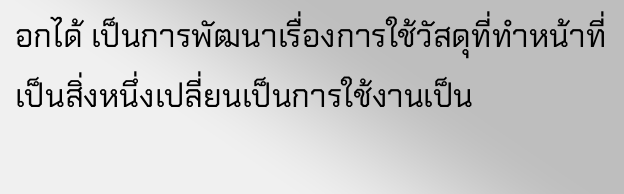อกได้ เป็นการพัฒนาเรื่องการใช้วัสดุที่ทำหน้าที่เป็นสิ่งหนึ่งเปลี่ยนเป็นการใช้งานเป็น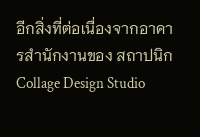อีกสิ่งที่ต่อเนื่องจากอาคารสำนักงานของ สถาปนิก Collage Design Studio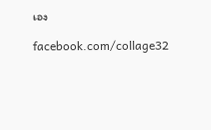เอง

facebook.com/collage32